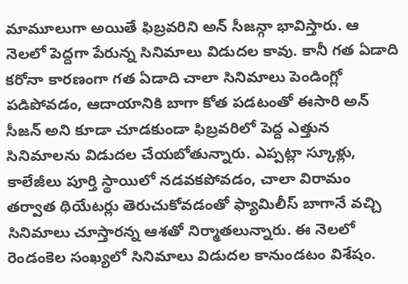మామూలుగా అయితే ఫిబ్రవరిని అన్ సీజన్గా భావిస్తారు. ఆ నెలలో పెద్దగా పేరున్న సినిమాలు విడుదల కావు. కానీ గత ఏడాది కరోనా కారణంగా గత ఏడాది చాలా సినిమాలు పెండింగ్లో పడిపోవడం, ఆదాయానికి బాగా కోత పడటంతో ఈసారి అన్ సీజన్ అని కూడా చూడకుండా ఫిబ్రవరిలో పెద్ద ఎత్తున సినిమాలను విడుదల చేయబోతున్నారు. ఎప్పట్లా స్కూళ్లు, కాలేజీలు పూర్తి స్థాయిలో నడవకపోవడం, చాలా విరామం తర్వాత థియేటర్లు తెరుచుకోవడంతో ఫ్యామిలీస్ బాగానే వచ్చి సినిమాలు చూస్తారన్న ఆశతో నిర్మాతలున్నారు. ఈ నెలలో రెండంకెల సంఖ్యలో సినిమాలు విడుదల కానుండటం విశేషం.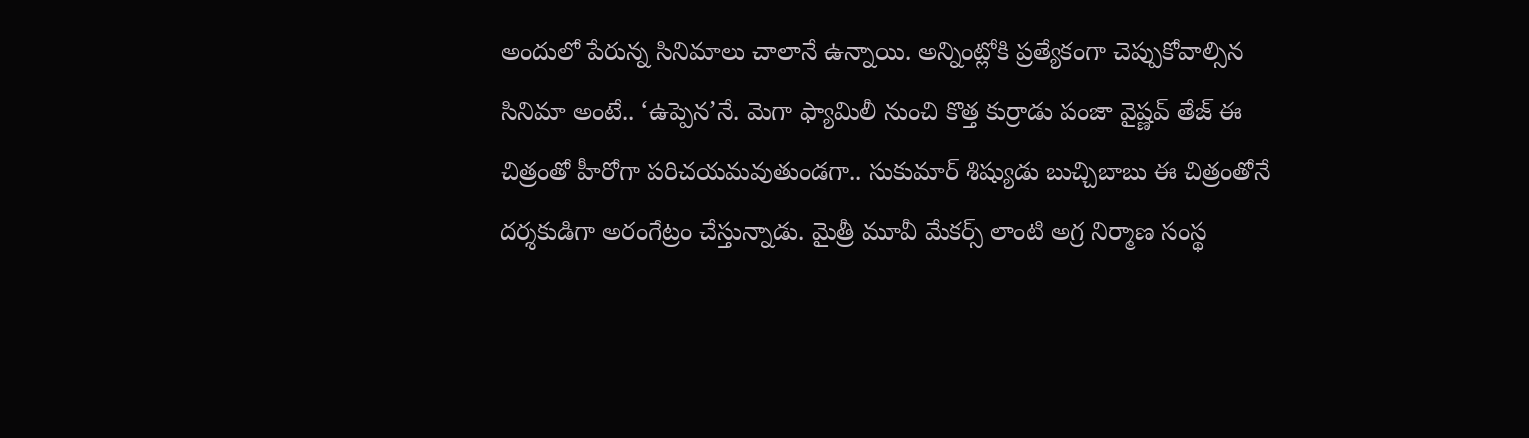అందులో పేరున్న సినిమాలు చాలానే ఉన్నాయి. అన్నింట్లోకి ప్రత్యేకంగా చెప్పుకోవాల్సిన సినిమా అంటే.. ‘ఉప్పెన’నే. మెగా ఫ్యామిలీ నుంచి కొత్త కుర్రాడు పంజా వైష్ణవ్ తేజ్ ఈ చిత్రంతో హీరోగా పరిచయమవుతుండగా.. సుకుమార్ శిష్యుడు బుచ్చిబాబు ఈ చిత్రంతోనే దర్శకుడిగా అరంగేట్రం చేస్తున్నాడు. మైత్రీ మూవీ మేకర్స్ లాంటి అగ్ర నిర్మాణ సంస్థ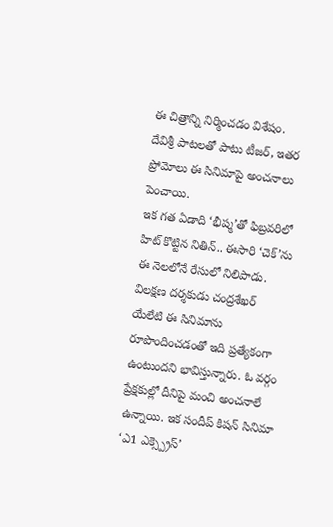ఈ చిత్రాన్ని నిర్మించడం విశేషం. దేవిశ్రీ పాటలతో పాటు టీజర్, ఇతర ప్రోమోలు ఈ సినిమాపై అంచనాలు పెంచాయి.
ఇక గత ఏడాది ‘భీష్మ’తో ఫిబ్రవరిలో హిట్ కొట్టిన నితిన్.. ఈసారి ‘చెక్’ను ఈ నెలలోనే రేసులో నిలిపాడు. విలక్షణ దర్శకుడు చంద్రశేఖర్ యేలేటి ఈ సినిమాను రూపొందించడంతో ఇది ప్రత్యేకంగా ఉంటుందని భావిస్తున్నారు. ఓ వర్గం ప్రేక్షకుల్లో దీనిపై మంచి అంచనాలే ఉన్నాయి. ఇక సందీప్ కిషన్ సినిమా ‘ఎ1 ఎక్స్ప్రెస్’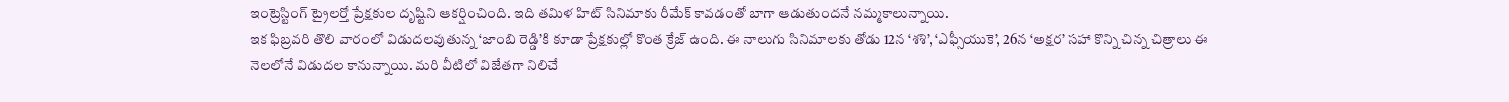ఇంట్రెస్టింగ్ ట్రైలర్తో ప్రేక్షకుల దృష్టిని ఆకర్షించింది. ఇది తమిళ హిట్ సినిమాకు రీమేక్ కావడంతో బాగా ఆడుతుందనే నమ్మకాలున్నాయి.
ఇక ఫిబ్రవరి తొలి వారంలో విడుదలవుతున్న ‘జాంబి రెడ్డి’కి కూడా ప్రేక్షకుల్లో కొంత క్రేజ్ ఉంది. ఈ నాలుగు సినిమాలకు తోడు 12న ‘శశి’, ‘ఎఫ్సీయుకె’, 26న ‘అక్షర’ సహా కొన్ని చిన్న చిత్రాలు ఈ నెలలోనే విడుదల కానున్నాయి. మరి వీటిలో విజేతగా నిలిచే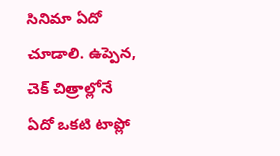సినిమా ఏదో చూడాలి. ఉప్పెన, చెక్ చిత్రాల్లోనే ఏదో ఒకటి టాప్లో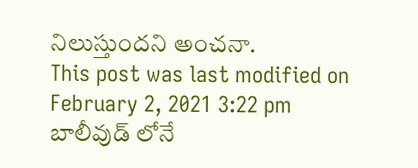నిలుస్తుందని అంచనా.
This post was last modified on February 2, 2021 3:22 pm
బాలీవుడ్ లోనే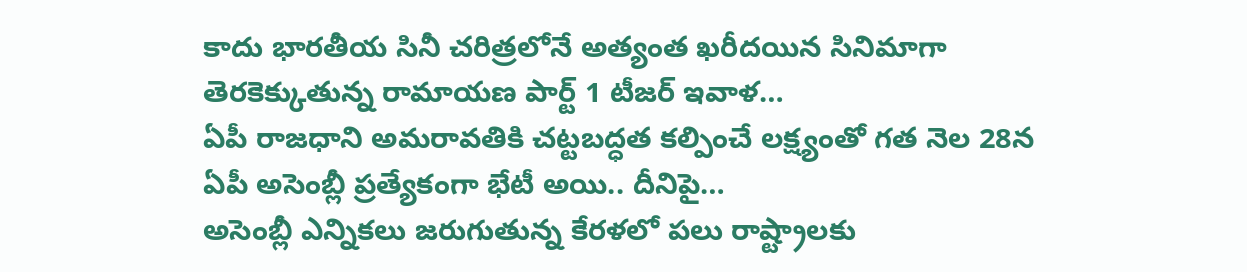కాదు భారతీయ సినీ చరిత్రలోనే అత్యంత ఖరీదయిన సినిమాగా తెరకెక్కుతున్న రామాయణ పార్ట్ 1 టీజర్ ఇవాళ…
ఏపీ రాజధాని అమరావతికి చట్టబద్ధత కల్పించే లక్ష్యంతో గత నెల 28న ఏపీ అసెంబ్లీ ప్రత్యేకంగా భేటీ అయి.. దీనిపై…
అసెంబ్లీ ఎన్నికలు జరుగుతున్న కేరళలో పలు రాష్ట్రాలకు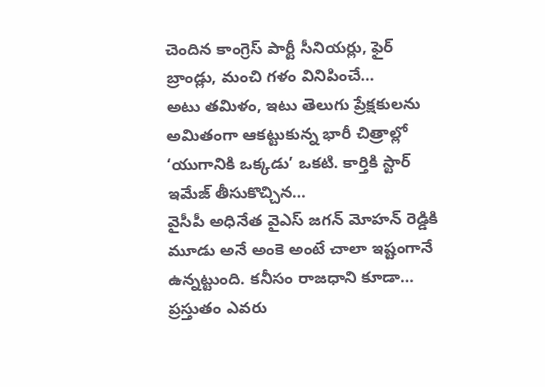చెందిన కాంగ్రెస్ పార్టీ సీనియర్లు, ఫైర్ బ్రాండ్లు, మంచి గళం వినిపించే…
అటు తమిళం, ఇటు తెలుగు ప్రేక్షకులను అమితంగా ఆకట్టుకున్న భారీ చిత్రాల్లో ‘యుగానికి ఒక్కడు’ ఒకటి. కార్తికి స్టార్ ఇమేజ్ తీసుకొచ్చిన…
వైసీపీ అధినేత వైఎస్ జగన్ మోహన్ రెడ్డికి మూడు అనే అంకె అంటే చాలా ఇష్టంగానే ఉన్నట్టుంది. కనీసం రాజధాని కూడా…
ప్రస్తుతం ఎవరు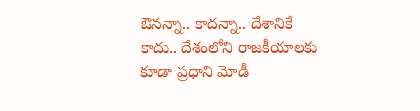ఔనన్నా.. కాదన్నా.. దేశానికే కాదు.. దేశంలోని రాజకీయాలకు కూడా ప్రధాని మోడీ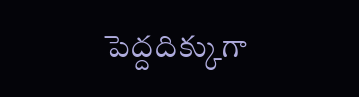పెద్దదిక్కుగా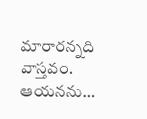మారారన్నది వాస్తవం. ఆయనను…